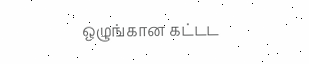ஒழுங்கான கட்டட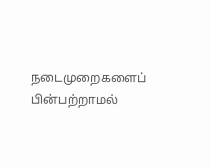நடைமுறைகளைப் பின்பற்றாமல்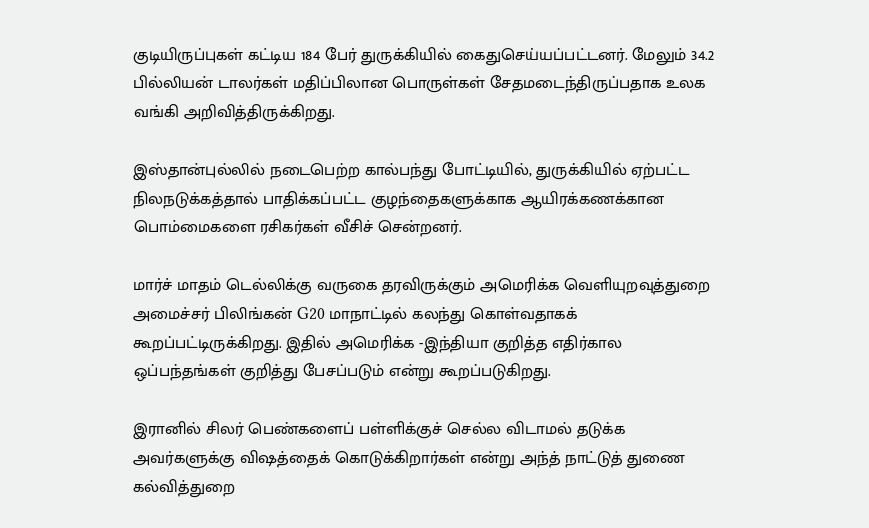குடியிருப்புகள் கட்டிய 184 பேர் துருக்கியில் கைதுசெய்யப்பட்டனர். மேலும் 34.2 பில்லியன் டாலர்கள் மதிப்பிலான பொருள்கள் சேதமடைந்திருப்பதாக உலக வங்கி அறிவித்திருக்கிறது.

இஸ்தான்புல்லில் நடைபெற்ற கால்பந்து போட்டியில், துருக்கியில் ஏற்பட்ட நிலநடுக்கத்தால் பாதிக்கப்பட்ட குழந்தைகளுக்காக ஆயிரக்கணக்கான பொம்மைகளை ரசிகர்கள் வீசிச் சென்றனர்.

மார்ச் மாதம் டெல்லிக்கு வருகை தரவிருக்கும் அமெரிக்க வெளியுறவுத்துறை அமைச்சர் பிலிங்கன் G20 மாநாட்டில் கலந்து கொள்வதாகக் கூறப்பட்டிருக்கிறது. இதில் அமெரிக்க -இந்தியா குறித்த எதிர்கால ஒப்பந்தங்கள் குறித்து பேசப்படும் என்று கூறப்படுகிறது.

இரானில் சிலர் பெண்களைப் பள்ளிக்குச் செல்ல விடாமல் தடுக்க அவர்களுக்கு விஷத்தைக் கொடுக்கிறார்கள் என்று அந்த் நாட்டுத் துணை கல்வித்துறை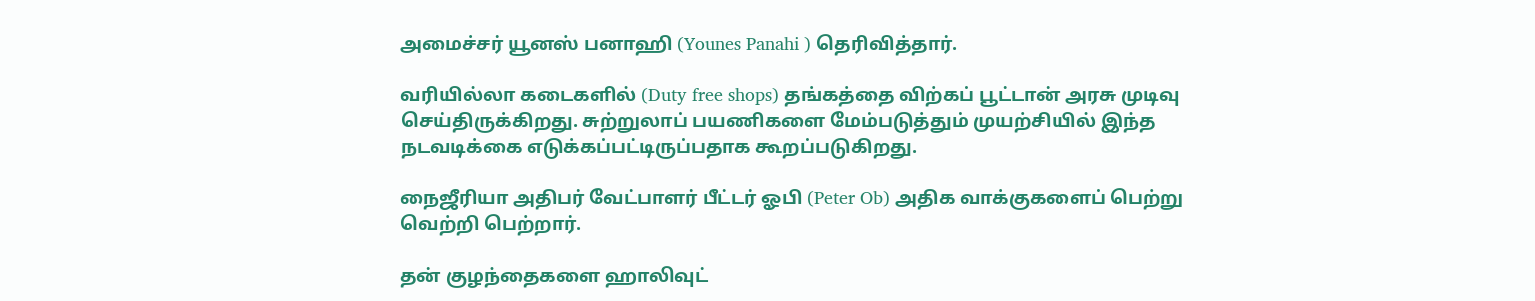அமைச்சர் யூனஸ் பனாஹி (Younes Panahi ) தெரிவித்தார்.

வரியில்லா கடைகளில் (Duty free shops) தங்கத்தை விற்கப் பூட்டான் அரசு முடிவு செய்திருக்கிறது. சுற்றுலாப் பயணிகளை மேம்படுத்தும் முயற்சியில் இந்த நடவடிக்கை எடுக்கப்பட்டிருப்பதாக கூறப்படுகிறது.

நைஜீரியா அதிபர் வேட்பாளர் பீட்டர் ஓபி (Peter Ob) அதிக வாக்குகளைப் பெற்று வெற்றி பெற்றார்.

தன் குழந்தைகளை ஹாலிவுட்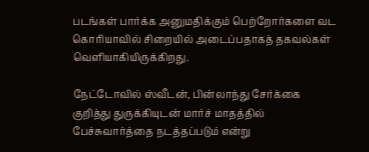படங்கள் பார்க்க அனுமதிக்கும் பெற்றோர்களை வட கொரியாவில் சிறையில் அடைப்பதாகத் தகவல்கள் வெளியாகியிருக்கிறது.

நேட்டோவில் ஸ்வீடன், பின்லாந்து சேர்க்கை குறித்து துருக்கியுடன் மார்ச் மாதத்தில் பேச்சுவார்த்தை நடத்தப்படும் என்று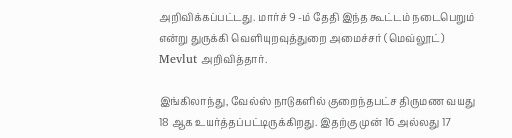அறிவிக்கப்பட்டது. மார்ச் 9 -ம் தேதி இந்த கூட்டம் நடைபெறும் என்று துருக்கி வெளியுறவுத்துறை அமைச்சர் (மெவ்லூட்) Mevlut அறிவித்தார்.

இங்கிலாந்து, வேல்ஸ் நாடுகளில் குறைந்தபட்ச திருமண வயது 18 ஆக உயர்த்தப்பட்டிருக்கிறது. இதற்கு முன் 16 அல்லது 17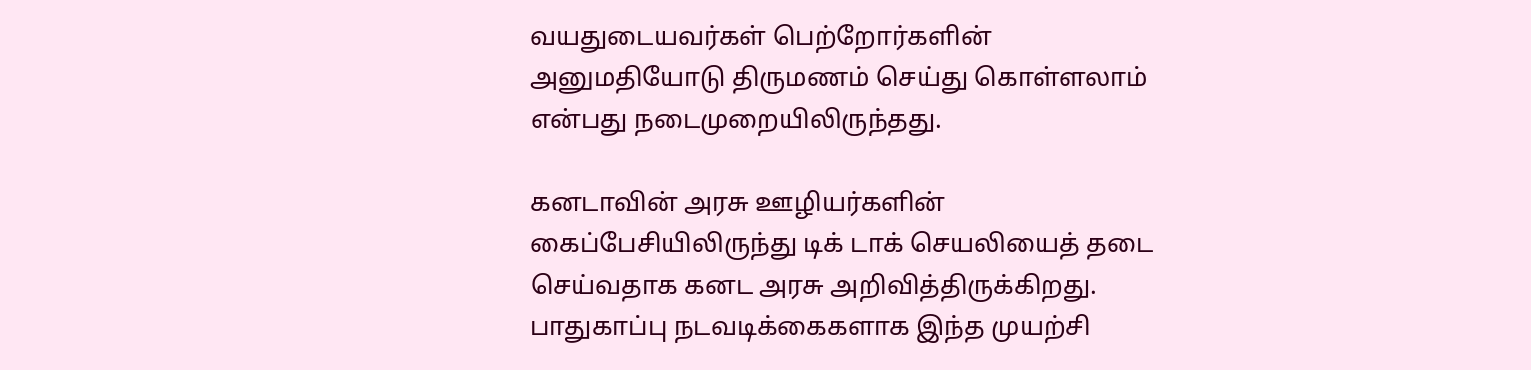வயதுடையவர்கள் பெற்றோர்களின் அனுமதியோடு திருமணம் செய்து கொள்ளலாம் என்பது நடைமுறையிலிருந்தது.

கனடாவின் அரசு ஊழியர்களின் கைப்பேசியிலிருந்து டிக் டாக் செயலியைத் தடை செய்வதாக கனட அரசு அறிவித்திருக்கிறது. பாதுகாப்பு நடவடிக்கைகளாக இந்த முயற்சி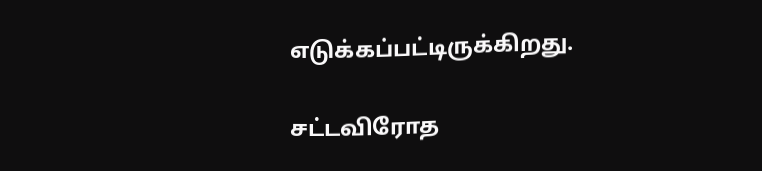எடுக்கப்பட்டிருக்கிறது.

சட்டவிரோத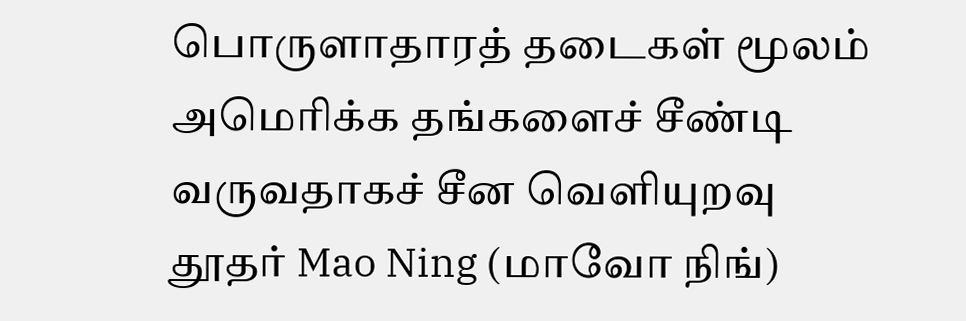பொருளாதாரத் தடைகள் மூலம் அமெரிக்க தங்களைச் சீண்டி வருவதாகச் சீன வெளியுறவு தூதர் Mao Ning (மாவோ நிங்)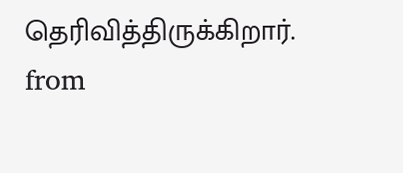தெரிவித்திருக்கிறார்.
from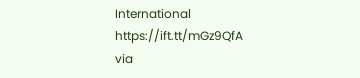International https://ift.tt/mGz9QfA
via